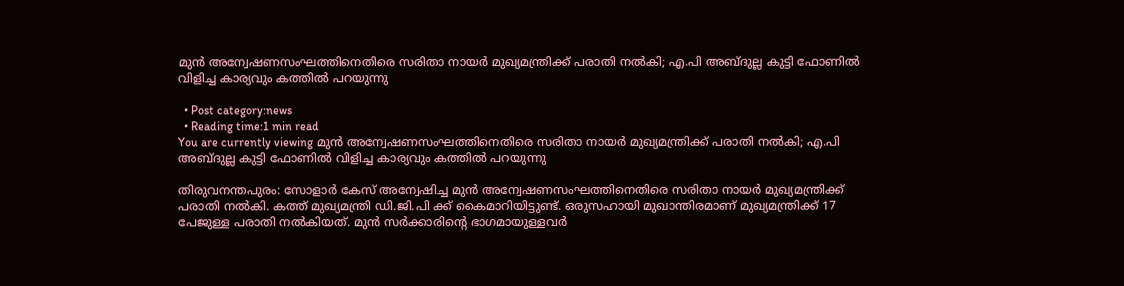മുന്‍ അന്വേഷണസംഘത്തിനെതിരെ സരിതാ നായര്‍ മുഖ്യമന്ത്രിക്ക് പരാതി നല്‍കി; എ.പി അബ്ദുല്ല കുട്ടി ഫോണില്‍ വിളിച്ച കാര്യവും കത്തില്‍ പറയുന്നു

  • Post category:news
  • Reading time:1 min read
You are currently viewing മുന്‍ അന്വേഷണസംഘത്തിനെതിരെ സരിതാ നായര്‍ മുഖ്യമന്ത്രിക്ക് പരാതി നല്‍കി; എ.പി അബ്ദുല്ല കുട്ടി ഫോണില്‍ വിളിച്ച കാര്യവും കത്തില്‍ പറയുന്നു

തിരുവനന്തപുരം: സോളാര്‍ കേസ് അന്വേഷിച്ച മുന്‍ അന്വേഷണസംഘത്തിനെതിരെ സരിതാ നായര്‍ മുഖ്യമന്ത്രിക്ക് പരാതി നല്‍കി. കത്ത് മുഖ്യമന്ത്രി ഡി.ജി.പി ക്ക് കൈമാറിയിട്ടുണ്ട്. ഒരുസഹായി മുഖാന്തിരമാണ് മുഖ്യമന്ത്രിക്ക് 17 പേജുള്ള പരാതി നല്‍കിയത്. മുന്‍ സര്‍ക്കാരിന്റെ ഭാഗമായുള്ളവര്‍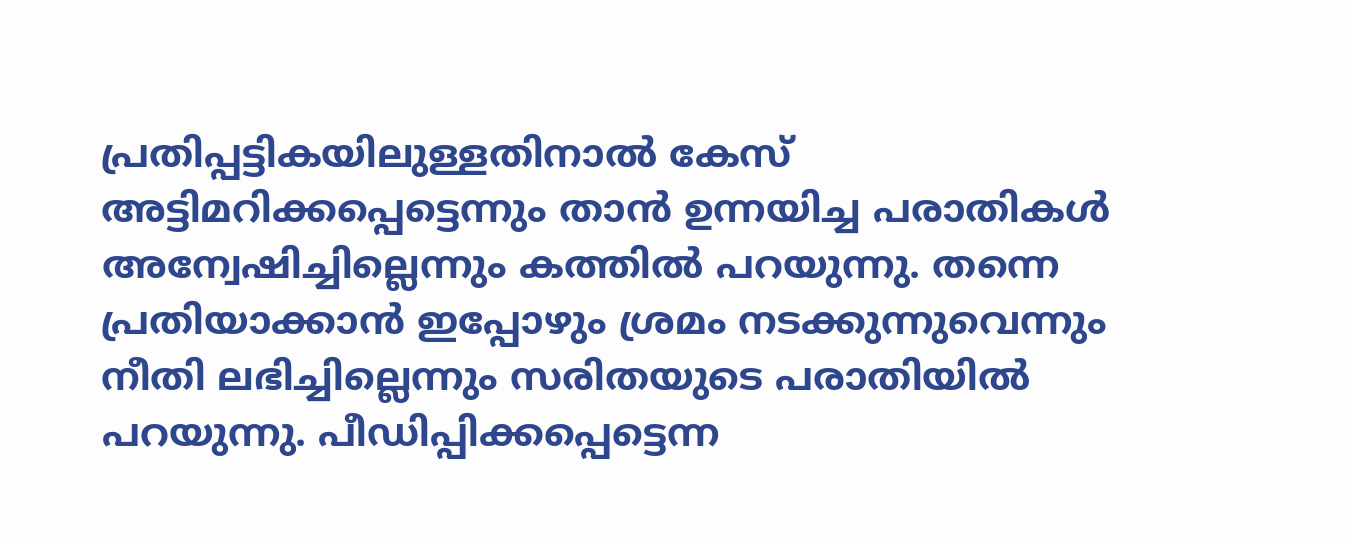പ്രതിപ്പട്ടികയിലുള്ളതിനാല്‍ കേസ് അട്ടിമറിക്കപ്പെട്ടെന്നും താന്‍ ഉന്നയിച്ച പരാതികള്‍ അന്വേഷിച്ചില്ലെന്നും കത്തില്‍ പറയുന്നു. തന്നെ പ്രതിയാക്കാന്‍ ഇപ്പോഴും ശ്രമം നടക്കുന്നുവെന്നും നീതി ലഭിച്ചില്ലെന്നും സരിതയുടെ പരാതിയില്‍ പറയുന്നു. പീഡിപ്പിക്കപ്പെട്ടെന്ന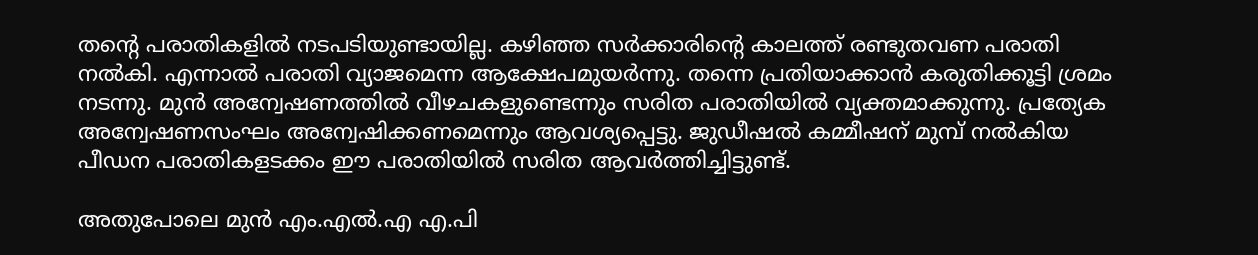തന്റെ പരാതികളില്‍ നടപടിയുണ്ടായില്ല. കഴിഞ്ഞ സര്‍ക്കാരിന്റെ കാലത്ത് രണ്ടുതവണ പരാതി നല്‍കി. എന്നാല്‍ പരാതി വ്യാജമെന്ന ആക്ഷേപമുയര്‍ന്നു. തന്നെ പ്രതിയാക്കാന്‍ കരുതിക്കൂട്ടി ശ്രമം നടന്നു. മുന്‍ അന്വേഷണത്തില്‍ വീഴചകളുണ്ടെന്നും സരിത പരാതിയില്‍ വ്യക്തമാക്കുന്നു. പ്രത്യേക അന്വേഷണസംഘം അന്വേഷിക്കണമെന്നും ആവശ്യപ്പെട്ടു. ജുഡീഷല്‍ കമ്മീഷന് മുമ്പ് നല്‍കിയ പീഡന പരാതികളടക്കം ഈ പരാതിയില്‍ സരിത ആവര്‍ത്തിച്ചിട്ടുണ്ട്.

അതുപോലെ മുന്‍ എം.എല്‍.എ എ.പി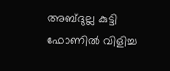അബ്ദുല്ല കുട്ടി ഫോണില്‍ വിളിച്ച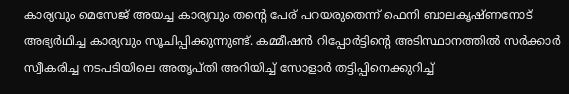കാര്യവും മെസേജ് അയച്ച കാര്യവും തന്റെ പേര് പറയരുതെന്ന് ഫെനി ബാലകൃഷ്ണനോട് അഭ്യര്‍ഥിച്ച കാര്യവും സൂചിപ്പിക്കുന്നുണ്ട്. കമ്മീഷന്‍ റിപ്പോര്‍ട്ടിന്റെ അടിസ്ഥാനത്തില്‍ സര്‍ക്കാര്‍ സ്വീകരിച്ച നടപടിയിലെ അതൃപ്തി അറിയിച്ച് സോളാര്‍ തട്ടിപ്പിനെക്കുറിച്ച്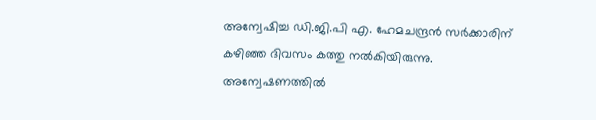അന്വേഷിച്ച ഡി.ജി.പി എ. ഹേമചന്ദ്രന്‍ സര്‍ക്കാരിന് കഴിഞ്ഞ ദിവസം കത്തു നല്‍കിയിരുന്നു. അന്വേഷണത്തില്‍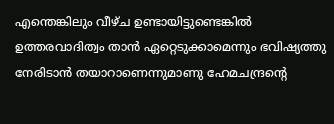എന്തെങ്കിലും വീഴ്ച ഉണ്ടായിട്ടുണ്ടെങ്കില്‍ ഉത്തരവാദിത്വം താന്‍ ഏറ്റെടുക്കാമെന്നും ഭവിഷ്യത്തു നേരിടാന്‍ തയാറാണെന്നുമാണു ഹേമചന്ദ്രന്റെ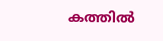കത്തില്‍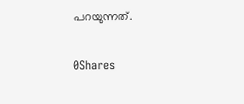പറയുന്നത്.

0Shares